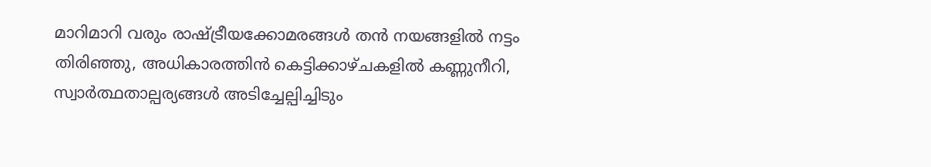മാറിമാറി വരും രാഷ്ട്രീയക്കോമരങ്ങൾ തൻ നയങ്ങളിൽ നട്ടം തിരിഞ്ഞു, അധികാരത്തിൻ കെട്ടിക്കാഴ്ചകളിൽ കണ്ണുനീറി, സ്വാർത്ഥതാല്പര്യങ്ങൾ അടിച്ചേല്പിച്ചിടും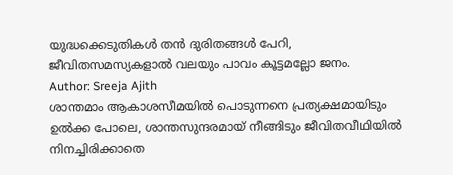യുദ്ധക്കെടുതികൾ തൻ ദുരിതങ്ങൾ പേറി, ജീവിതസമസ്യകളാൽ വലയും പാവം കൂട്ടമല്ലോ ജനം.
Author: Sreeja Ajith
ശാന്തമാം ആകാശസീമയിൽ പൊടുന്നനെ പ്രത്യക്ഷമായിടും ഉൽക്ക പോലെ, ശാന്തസുന്ദരമായ് നീങ്ങിടും ജീവിതവീഥിയിൽ നിനച്ചിരിക്കാതെ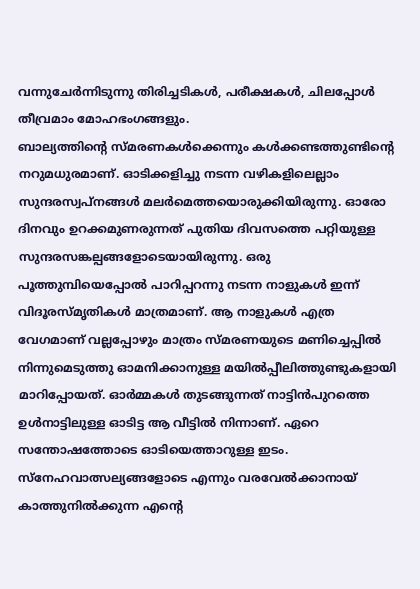വന്നുചേർന്നിടുന്നു തിരിച്ചടികൾ, പരീക്ഷകൾ, ചിലപ്പോൾ തീവ്രമാം മോഹഭംഗങ്ങളും.
ബാല്യത്തിന്റെ സ്മരണകൾക്കെന്നും കൾക്കണ്ടത്തുണ്ടിന്റെ നറുമധുരമാണ്. ഓടിക്കളിച്ചു നടന്ന വഴികളിലെല്ലാം സുന്ദരസ്വപ്നങ്ങൾ മലർമെത്തയൊരുക്കിയിരുന്നു. ഓരോ ദിനവും ഉറക്കമുണരുന്നത് പുതിയ ദിവസത്തെ പറ്റിയുള്ള സുന്ദരസങ്കല്പങ്ങളോടെയായിരുന്നു. ഒരു പൂത്തുമ്പിയെപ്പോൽ പാറിപ്പറന്നു നടന്ന നാളുകൾ ഇന്ന് വിദൂരസ്മൃതികൾ മാത്രമാണ്. ആ നാളുകൾ എത്ര വേഗമാണ് വല്ലപ്പോഴും മാത്രം സ്മരണയുടെ മണിച്ചെപ്പിൽ നിന്നുമെടുത്തു ഓമനിക്കാനുള്ള മയിൽപ്പീലിത്തുണ്ടുകളായി മാറിപ്പോയത്. ഓർമ്മകൾ തുടങ്ങുന്നത് നാട്ടിൻപുറത്തെ ഉൾനാട്ടിലുള്ള ഓടിട്ട ആ വീട്ടിൽ നിന്നാണ്. ഏറെ സന്തോഷത്തോടെ ഓടിയെത്താറുള്ള ഇടം. സ്നേഹവാത്സല്യങ്ങളോടെ എന്നും വരവേൽക്കാനായ് കാത്തുനിൽക്കുന്ന എന്റെ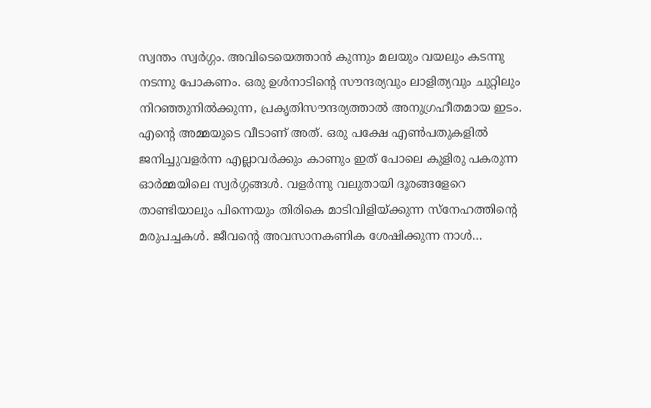സ്വന്തം സ്വർഗ്ഗം. അവിടെയെത്താൻ കുന്നും മലയും വയലും കടന്നു നടന്നു പോകണം. ഒരു ഉൾനാടിന്റെ സൗന്ദര്യവും ലാളിത്യവും ചുറ്റിലും നിറഞ്ഞുനിൽക്കുന്ന, പ്രകൃതിസൗന്ദര്യത്താൽ അനുഗ്രഹീതമായ ഇടം. എന്റെ അമ്മയുടെ വീടാണ് അത്. ഒരു പക്ഷേ എൺപതുകളിൽ ജനിച്ചുവളർന്ന എല്ലാവർക്കും കാണും ഇത് പോലെ കുളിരു പകരുന്ന ഓർമ്മയിലെ സ്വർഗ്ഗങ്ങൾ. വളർന്നു വലുതായി ദൂരങ്ങളേറെ താണ്ടിയാലും പിന്നെയും തിരികെ മാടിവിളിയ്ക്കുന്ന സ്നേഹത്തിന്റെ മരുപച്ചകൾ. ജീവന്റെ അവസാനകണിക ശേഷിക്കുന്ന നാൾ…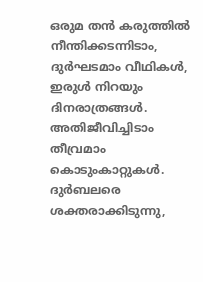ഒരുമ തൻ കരുത്തിൽ നീന്തിക്കടന്നിടാം, ദുർഘടമാം വീഥികൾ, ഇരുൾ നിറയും ദിനരാത്രങ്ങൾ. അതിജീവിച്ചിടാം തീവ്രമാം കൊടുംകാറ്റുകൾ. ദുർബലരെ ശക്തരാക്കിടുന്നു,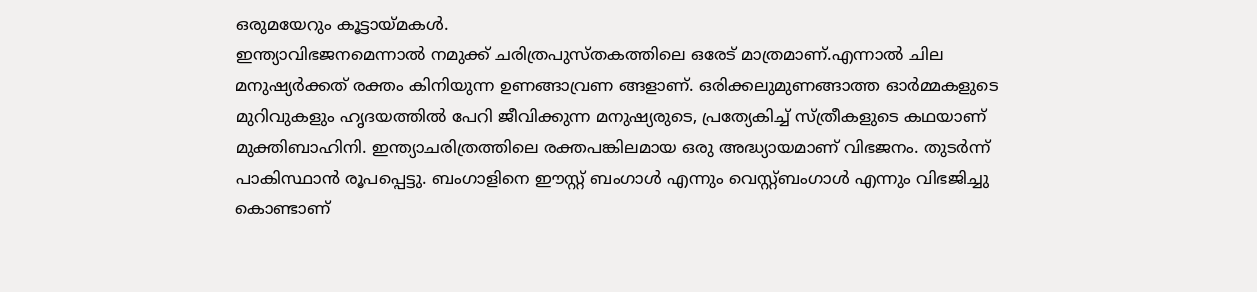ഒരുമയേറും കൂട്ടായ്മകൾ.
ഇന്ത്യാവിഭജനമെന്നാൽ നമുക്ക് ചരിത്രപുസ്തകത്തിലെ ഒരേട് മാത്രമാണ്.എന്നാൽ ചില മനുഷ്യർക്കത് രക്തം കിനിയുന്ന ഉണങ്ങാവ്രണ ങ്ങളാണ്. ഒരിക്കലുമുണങ്ങാത്ത ഓർമ്മകളുടെ മുറിവുകളും ഹൃദയത്തിൽ പേറി ജീവിക്കുന്ന മനുഷ്യരുടെ, പ്രത്യേകിച്ച് സ്ത്രീകളുടെ കഥയാണ് മുക്തിബാഹിനി. ഇന്ത്യാചരിത്രത്തിലെ രക്തപങ്കിലമായ ഒരു അദ്ധ്യായമാണ് വിഭജനം. തുടർന്ന് പാകിസ്ഥാൻ രൂപപ്പെട്ടു. ബംഗാളിനെ ഈസ്റ്റ് ബംഗാൾ എന്നും വെസ്റ്റ്ബംഗാൾ എന്നും വിഭജിച്ചു കൊണ്ടാണ്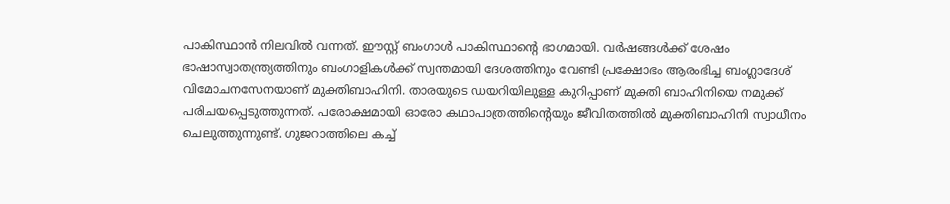പാകിസ്ഥാൻ നിലവിൽ വന്നത്. ഈസ്റ്റ് ബംഗാൾ പാകിസ്ഥാന്റെ ഭാഗമായി. വർഷങ്ങൾക്ക് ശേഷം ഭാഷാസ്വാതന്ത്ര്യത്തിനും ബംഗാളികൾക്ക് സ്വന്തമായി ദേശത്തിനും വേണ്ടി പ്രക്ഷോഭം ആരംഭിച്ച ബംഗ്ലാദേശ് വിമോചനസേനയാണ് മുക്തിബാഹിനി. താരയുടെ ഡയറിയിലുള്ള കുറിപ്പാണ് മുക്തി ബാഹിനിയെ നമുക്ക് പരിചയപ്പെടുത്തുന്നത്. പരോക്ഷമായി ഓരോ കഥാപാത്രത്തിന്റെയും ജീവിതത്തിൽ മുക്തിബാഹിനി സ്വാധീനം ചെലുത്തുന്നുണ്ട്. ഗുജറാത്തിലെ കച്ച്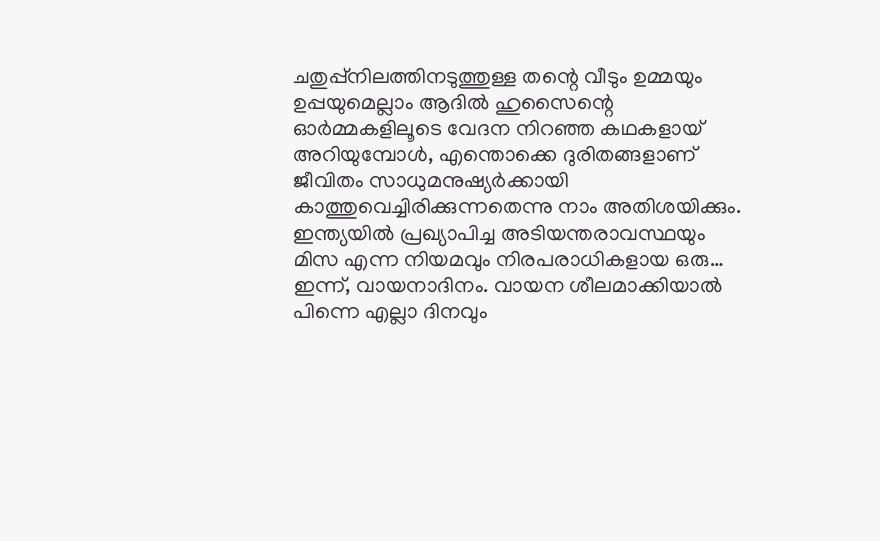ചതുപ്പ്നിലത്തിനടുത്തുള്ള തന്റെ വീടും ഉമ്മയും ഉപ്പയുമെല്ലാം ആദിൽ ഹുസൈന്റെ ഓർമ്മകളിലൂടെ വേദന നിറഞ്ഞ കഥകളായ് അറിയുമ്പോൾ, എന്തൊക്കെ ദുരിതങ്ങളാണ് ജീവിതം സാധുമനുഷ്യർക്കായി കാത്തുവെച്ചിരിക്കുന്നതെന്നു നാം അതിശയിക്കും. ഇന്ത്യയിൽ പ്രഖ്യാപിച്ച അടിയന്തരാവസ്ഥയും മിസ എന്ന നിയമവും നിരപരാധികളായ ഒരു…
ഇന്ന്, വായനാദിനം. വായന ശീലമാക്കിയാൽ പിന്നെ എല്ലാ ദിനവും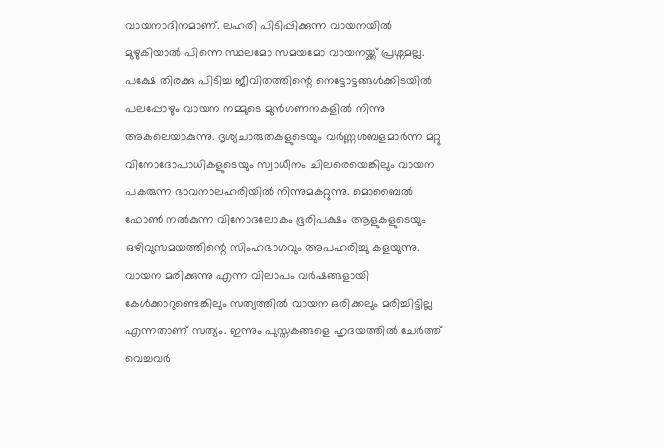വായനാദിനമാണ്. ലഹരി പിടിപ്പിക്കുന്ന വായനയിൽ മുഴുകിയാൽ പിന്നെ സ്ഥലമോ സമയമോ വായനയ്ക്ക് പ്രശ്നമല്ല. പക്ഷേ തിരക്കു പിടിച്ച ജീവിതത്തിന്റെ നെട്ടോട്ടങ്ങൾക്കിടയിൽ പലപ്പോഴും വായന നമ്മുടെ മുൻഗണനകളിൽ നിന്നു അകലെയാകുന്നു. ദൃശ്യചാരുതകളുടെയും വർണ്ണശബളമാർന്ന മറ്റു വിനോദോപാധികളുടെയും സ്വാധീനം ചിലരെയെങ്കിലും വായന പകരുന്ന ഭാവനാലഹരിയിൽ നിന്നുമകറ്റുന്നു. മൊബൈൽ ഫോൺ നൽകുന്ന വിനോദലോകം ഭൂരിപക്ഷം ആളുകളുടെയും ഒഴിവുസമയത്തിന്റെ സിംഹഭാഗവും അപഹരിച്ചു കളയുന്നു. വായന മരിക്കുന്നു എന്ന വിലാപം വർഷങ്ങളായി കേൾക്കാറുണ്ടെങ്കിലും സത്യത്തിൽ വായന ഒരിക്കലും മരിച്ചിട്ടില്ല എന്നതാണ് സത്യം. ഇന്നും പുസ്തകങ്ങളെ ഹൃദയത്തിൽ ചേർത്ത് വെച്ചവർ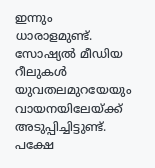ഇന്നും ധാരാളമുണ്ട്. സോഷ്യൽ മീഡിയ റീലുകൾ യുവതലമുറയേയും വായനയിലേയ്ക്ക് അടുപ്പിച്ചിട്ടുണ്ട്. പക്ഷേ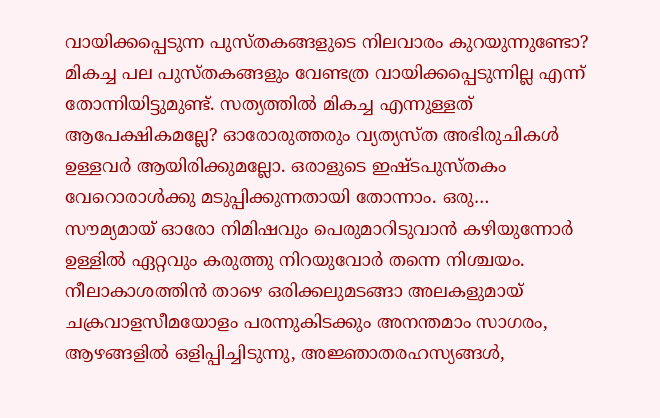വായിക്കപ്പെടുന്ന പുസ്തകങ്ങളുടെ നിലവാരം കുറയുന്നുണ്ടോ? മികച്ച പല പുസ്തകങ്ങളും വേണ്ടത്ര വായിക്കപ്പെടുന്നില്ല എന്ന് തോന്നിയിട്ടുമുണ്ട്. സത്യത്തിൽ മികച്ച എന്നുള്ളത് ആപേക്ഷികമല്ലേ? ഓരോരുത്തരും വ്യത്യസ്ത അഭിരുചികൾ ഉള്ളവർ ആയിരിക്കുമല്ലോ. ഒരാളുടെ ഇഷ്ടപുസ്തകം വേറൊരാൾക്കു മടുപ്പിക്കുന്നതായി തോന്നാം. ഒരു…
സൗമ്യമായ് ഓരോ നിമിഷവും പെരുമാറിടുവാൻ കഴിയുന്നോർ ഉള്ളിൽ ഏറ്റവും കരുത്തു നിറയുവോർ തന്നെ നിശ്ചയം.
നീലാകാശത്തിൻ താഴെ ഒരിക്കലുമടങ്ങാ അലകളുമായ് ചക്രവാളസീമയോളം പരന്നുകിടക്കും അനന്തമാം സാഗരം, ആഴങ്ങളിൽ ഒളിപ്പിച്ചിടുന്നു, അജ്ഞാതരഹസ്യങ്ങൾ,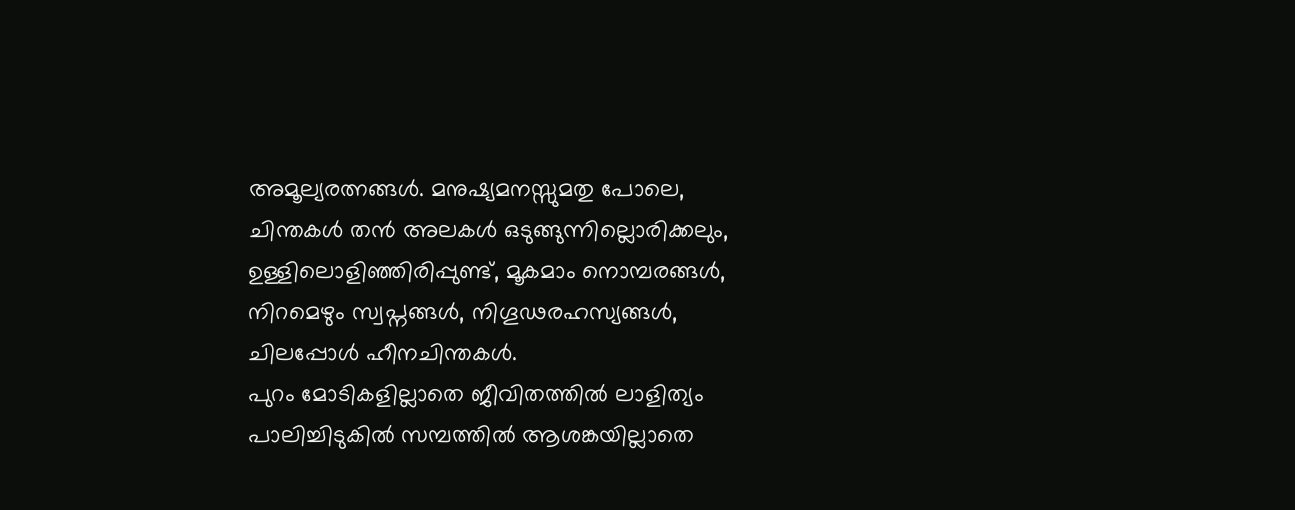അമൂല്യരത്നങ്ങൾ. മനുഷ്യമനസ്സുമതു പോലെ, ചിന്തകൾ തൻ അലകൾ ഒടുങ്ങുന്നില്ലൊരിക്കലും, ഉള്ളിലൊളിഞ്ഞിരിപ്പുണ്ട്, മൂകമാം നൊമ്പരങ്ങൾ, നിറമെഴും സ്വപ്നങ്ങൾ, നിഗൂഢരഹസ്യങ്ങൾ, ചിലപ്പോൾ ഹീനചിന്തകൾ.
പുറം മോടികളില്ലാതെ ജീവിതത്തിൽ ലാളിത്യം പാലിച്ചിടുകിൽ സമ്പത്തിൽ ആശങ്കയില്ലാതെ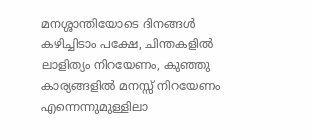മനശ്ശാന്തിയോടെ ദിനങ്ങൾ കഴിച്ചിടാം പക്ഷേ, ചിന്തകളിൽ ലാളിത്യം നിറയേണം, കുഞ്ഞു കാര്യങ്ങളിൽ മനസ്സ് നിറയേണം എന്നെന്നുമുള്ളിലാ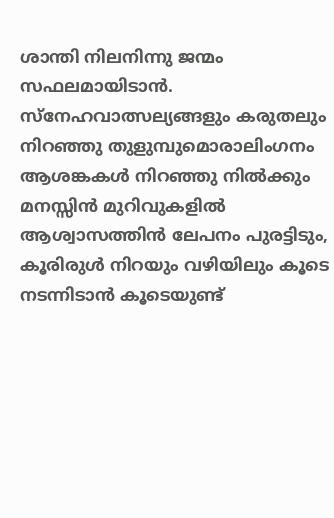ശാന്തി നിലനിന്നു ജന്മം സഫലമായിടാൻ.
സ്നേഹവാത്സല്യങ്ങളും കരുതലും നിറഞ്ഞു തുളുമ്പുമൊരാലിംഗനം ആശങ്കകൾ നിറഞ്ഞു നിൽക്കും മനസ്സിൻ മുറിവുകളിൽ ആശ്വാസത്തിൻ ലേപനം പുരട്ടിടും, കൂരിരുൾ നിറയും വഴിയിലും കൂടെ നടന്നിടാൻ കൂടെയുണ്ട്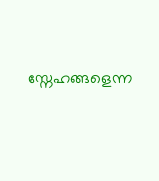സ്നേഹങ്ങളെന്ന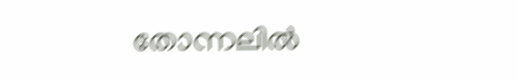തോന്നലിൽ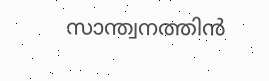സാന്ത്വനത്തിൻ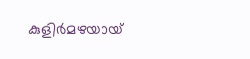കുളിർമഴയായ്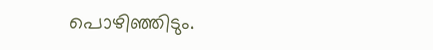പൊഴിഞ്ഞിടും.